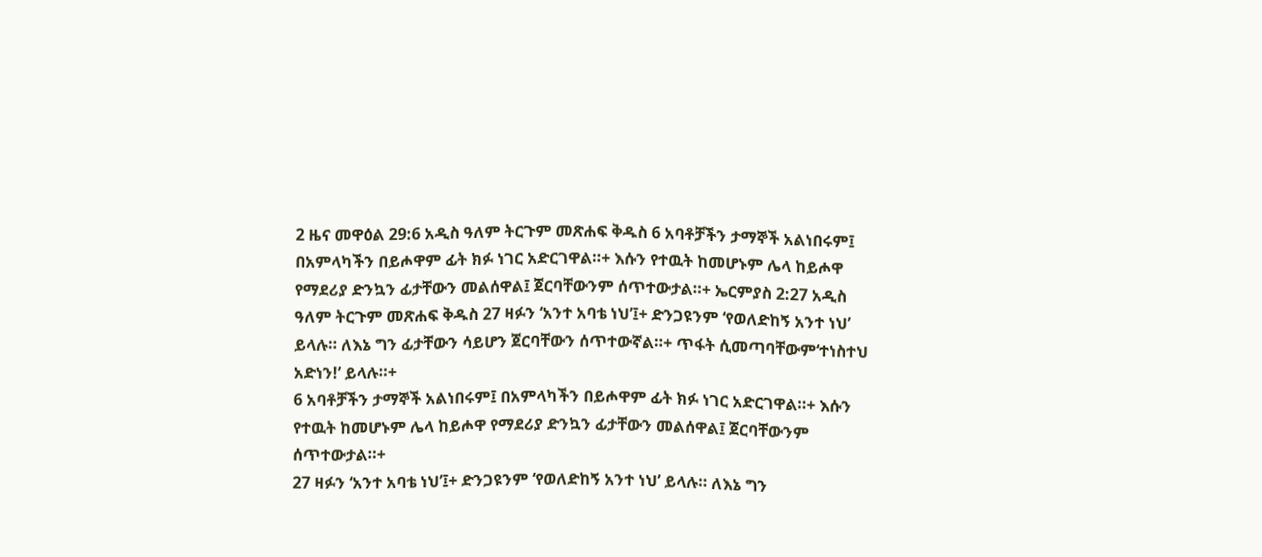2 ዜና መዋዕል 29:6 አዲስ ዓለም ትርጉም መጽሐፍ ቅዱስ 6 አባቶቻችን ታማኞች አልነበሩም፤ በአምላካችን በይሖዋም ፊት ክፉ ነገር አድርገዋል።+ እሱን የተዉት ከመሆኑም ሌላ ከይሖዋ የማደሪያ ድንኳን ፊታቸውን መልሰዋል፤ ጀርባቸውንም ሰጥተውታል።+ ኤርምያስ 2:27 አዲስ ዓለም ትርጉም መጽሐፍ ቅዱስ 27 ዛፉን ‘አንተ አባቴ ነህ’፤+ ድንጋዩንም ‘የወለድከኝ አንተ ነህ’ ይላሉ። ለእኔ ግን ፊታቸውን ሳይሆን ጀርባቸውን ሰጥተውኛል።+ ጥፋት ሲመጣባቸውም‘ተነስተህ አድነን!’ ይላሉ።+
6 አባቶቻችን ታማኞች አልነበሩም፤ በአምላካችን በይሖዋም ፊት ክፉ ነገር አድርገዋል።+ እሱን የተዉት ከመሆኑም ሌላ ከይሖዋ የማደሪያ ድንኳን ፊታቸውን መልሰዋል፤ ጀርባቸውንም ሰጥተውታል።+
27 ዛፉን ‘አንተ አባቴ ነህ’፤+ ድንጋዩንም ‘የወለድከኝ አንተ ነህ’ ይላሉ። ለእኔ ግን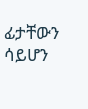ፊታቸውን ሳይሆን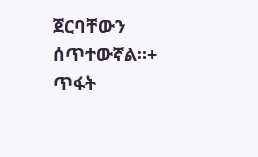ጀርባቸውን ሰጥተውኛል።+ ጥፋት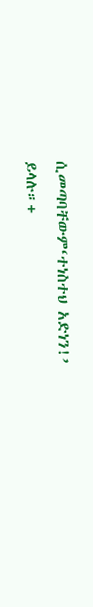ሲመጣባቸውም‘ተነስተህ አድነን!’ ይላሉ።+